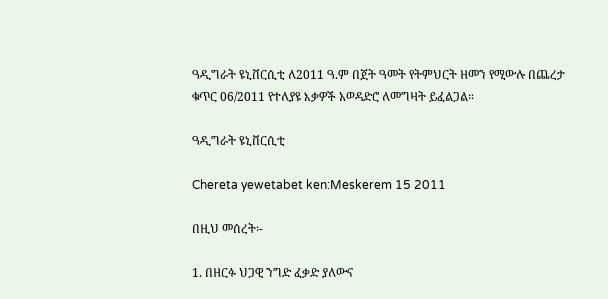ዓዲግራት ዩኒቨርሲቲ ለ2011 ዓ.ም በጀት ዓመት የትምህርት ዘመን የሚውሉ በጨረታ ቁጥር 06/2011 የተለያዩ እቃዎች አወዳድሮ ለመግዛት ይፈልጋል።

ዓዲግራት ዩኒቨርሲቲ

Chereta yewetabet ken:Meskerem 15 2011

በዚህ መሰረት፡-

1. በዘርፉ ህጋዊ ንግድ ፈቃድ ያለውና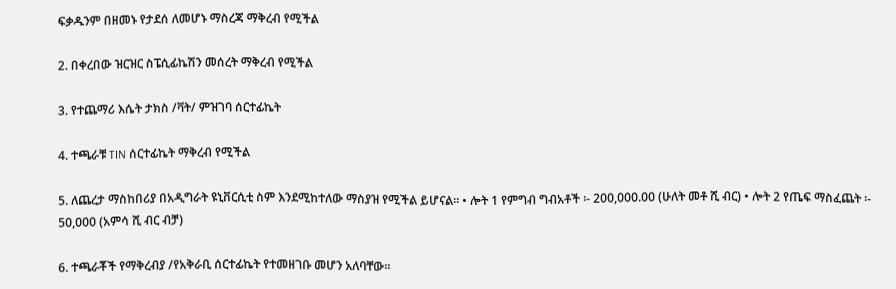ፍቃዱንም በዘመኑ የታደሰ ለመሆኑ ማስረጃ ማቅረብ የሚችል

2. በቀረበው ዝርዝር ስፔሲፊኬሽን መሰረት ማቅረብ የሚችል

3. የተጨማሪ እሴት ታክስ /ቫት/ ምዝገባ ሰርተፊኬት

4. ተጫራቹ TIN ሰርተፊኬት ማቅረብ የሚችል

5. ለጨረታ ማስከበሪያ በአዲግራት ዩኒቨርሲቲ ስም እንደሚከተለው ማስያዝ የሚችል ይሆናል። • ሎት 1 የምግብ ግብአቶች ፡- 200,000.00 (ሁለት መቶ ሺ ብር) • ሎት 2 የጤፍ ማስፈጨት ፡- 50,000 (አምሳ ሺ ብር ብቻ)

6. ተጫራቾች የማቅረብያ /የአቅራቢ ሰርተፊኬት የተመዘገቡ መሆን አለባቸው።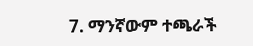7. ማንኛውም ተጫራች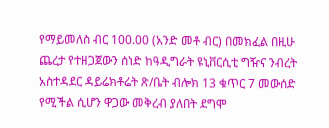የማይመለስ ብር 100.00 (አንድ መቶ ብር) በመክፈል በዚሁ ጨረታ የተዘጋጀውን ሰነድ ከዓዲግራት ዩኒቨርሲቲ ግዥና ንብረት አስተዳደር ዳይሬክቶሬት ጽ/ቤት ብሎክ 13 ቁጥር 7 መውሰድ የሚችል ሲሆን ዋጋው መቅረብ ያለበት ደግሞ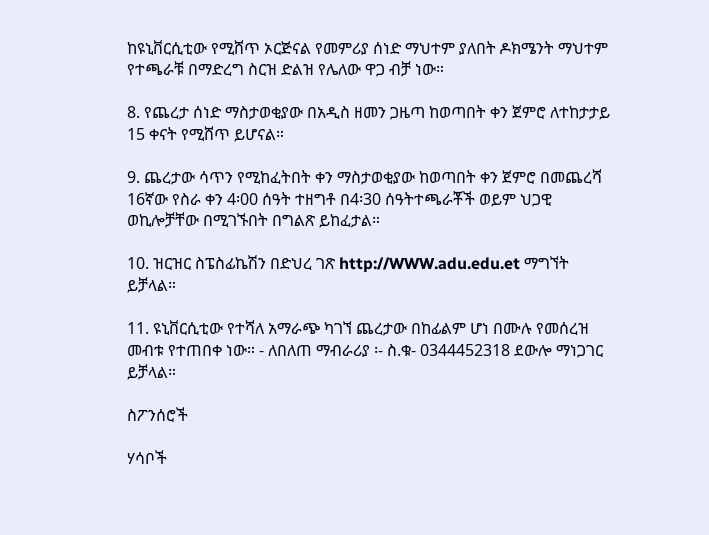ከዩኒቨርሲቲው የሚሸጥ ኦርጅናል የመምሪያ ሰነድ ማህተም ያለበት ዶክሜንት ማህተም የተጫራቹ በማድረግ ስርዝ ድልዝ የሌለው ዋጋ ብቻ ነው።

8. የጨረታ ሰነድ ማስታወቂያው በአዲስ ዘመን ጋዜጣ ከወጣበት ቀን ጀምሮ ለተከታታይ 15 ቀናት የሚሸጥ ይሆናል።

9. ጨረታው ሳጥን የሚከፈትበት ቀን ማስታወቂያው ከወጣበት ቀን ጀምሮ በመጨረሻ 16ኛው የስራ ቀን 4፡00 ሰዓት ተዘግቶ በ4፡30 ሰዓትተጫራቾች ወይም ህጋዊ ወኪሎቻቸው በሚገኙበት በግልጽ ይከፈታል።

10. ዝርዝር ስፔስፊኬሽን በድህረ ገጽ http://WWW.adu.edu.et ማግኘት ይቻላል።

11. ዩኒቨርሲቲው የተሻለ አማራጭ ካገኘ ጨረታው በከፊልም ሆነ በሙሉ የመሰረዝ መብቱ የተጠበቀ ነው። - ለበለጠ ማብራሪያ ፡- ስ.ቁ- 0344452318 ደውሎ ማነጋገር ይቻላል።

ስፖንሰሮች

ሃሳቦች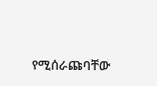የሚሰራጩባቸው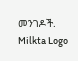መንገዶች.
Milkta Logo